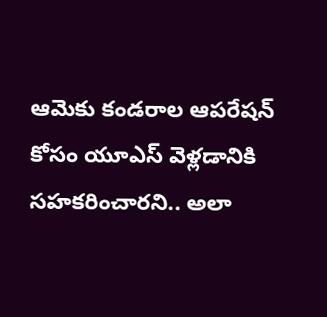ఆమెకు కండరాల ఆపరేషన్ కోసం యూఎస్ వెళ్లడానికి సహకరించారని.. అలా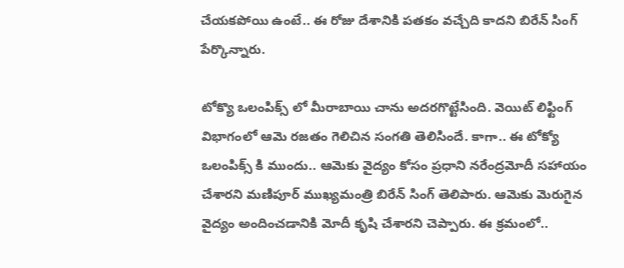చేయకపోయి ఉంటే.. ఈ రోజు దేశానికి పతకం వచ్చేది కాదని బిరేన్ సింగ్ పేర్కొన్నారు.

టోక్యొ ఒలంపిక్స్ లో మీరాబాయి చాను అదరగొట్టేసింది. వెయిట్ లిఫ్టింగ్ విభాగంలో ఆమె రజతం గెలిచిన సంగతి తెలిసిందే. కాగా.. ఈ టోక్యో ఒలంపిక్స్ కి ముందు.. ఆమెకు వైద్యం కోసం ప్రధాని నరేంద్రమోదీ సహాయం చేశారని మణిపూర్ ముఖ్యమంత్రి బిరేన్ సింగ్ తెలిపారు. ఆమెకు మెరుగైన వైద్యం అందించడానికి మోదీ కృషి చేశారని చెప్పారు. ఈ క్రమంలో..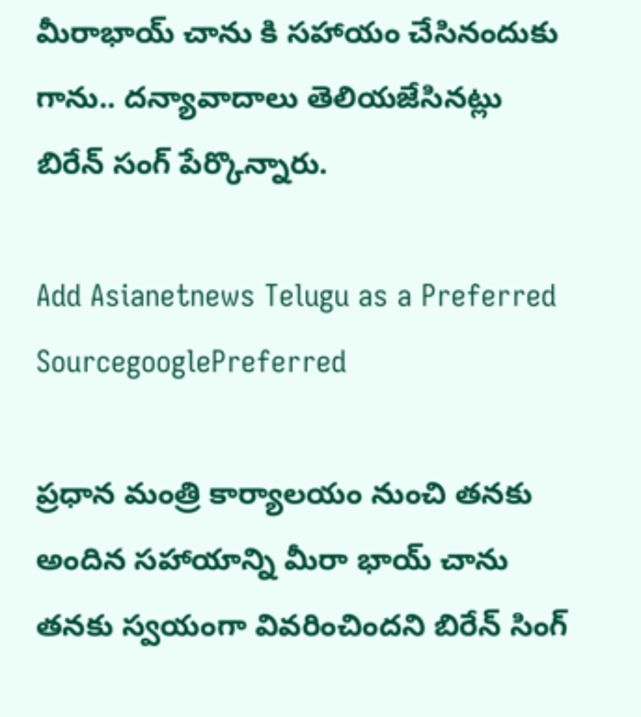మీరాభాయ్ చాను కి సహాయం చేసినందుకు గాను.. దన్యావాదాలు తెలియజేసినట్లు బిరేన్ సంగ్ పేర్కొన్నారు.

Add Asianetnews Telugu as a Preferred SourcegooglePreferred

ప్రధాన మంత్రి కార్యాలయం నుంచి తనకు అందిన సహాయాన్ని మీరా భాయ్ చాను తనకు స్వయంగా వివరించిందని బిరేన్ సింగ్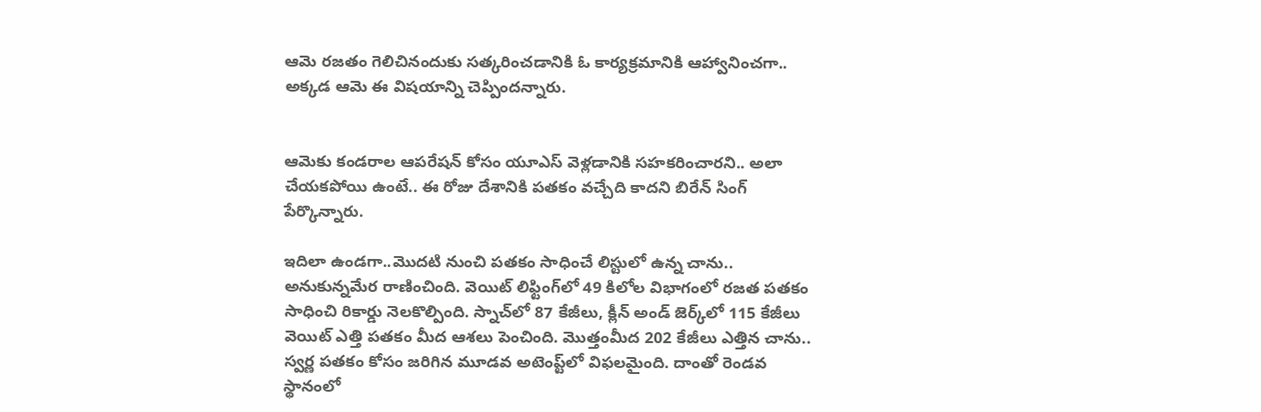ఆమె రజతం గెలిచినందుకు సత్కరించడానికి ఓ కార్యక్రమానికి ఆహ్వానించగా.. అక్కడ ఆమె ఈ విషయాన్ని చెప్పిందన్నారు.


ఆమెకు కండరాల ఆపరేషన్ కోసం యూఎస్ వెళ్లడానికి సహకరించారని.. అలా చేయకపోయి ఉంటే.. ఈ రోజు దేశానికి పతకం వచ్చేది కాదని బిరేన్ సింగ్ పేర్కొన్నారు.

ఇదిలా ఉండగా..మొదటి నుంచి పతకం సాధించే లిస్టులో ఉన్న చాను.. అనుకున్నమేర రాణించింది. వెయిట్‌ లిఫ్టింగ్‌లో 49 కిలోల విభాగంలో రజత పతకం సాధించి రికార్డు నెలకొల్పింది. స్నాచ్‌లో 87 కేజీలు, క్లీన్‌ అండ్‌ జెర్క్‌లో 115 కేజీలు వెయిట్‌ ఎత్తి పతకం మీద ఆశలు పెంచింది. మొత్తంమీద 202 కేజీలు ఎత్తిన చాను.. స్వర్ణ పతకం కోసం జరిగిన మూడవ అటెంప్ట్‌లో విఫలమైంది. దాంతో రెండవ స్థానంలో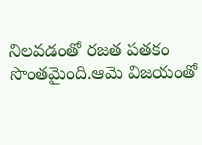నిలవడంతో రజత పతకం సొంతమైంది.ఆమె విజయంతో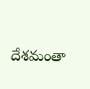దేశమంతా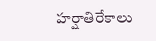హర్షాతిరేకాలు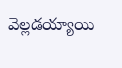వెల్లడయ్యాయి